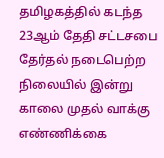தமிழகத்தில் கடந்த 23ஆம் தேதி சட்டசபை தேர்தல் நடைபெற்ற நிலையில் இன்று காலை முதல் வாக்கு எண்ணிக்கை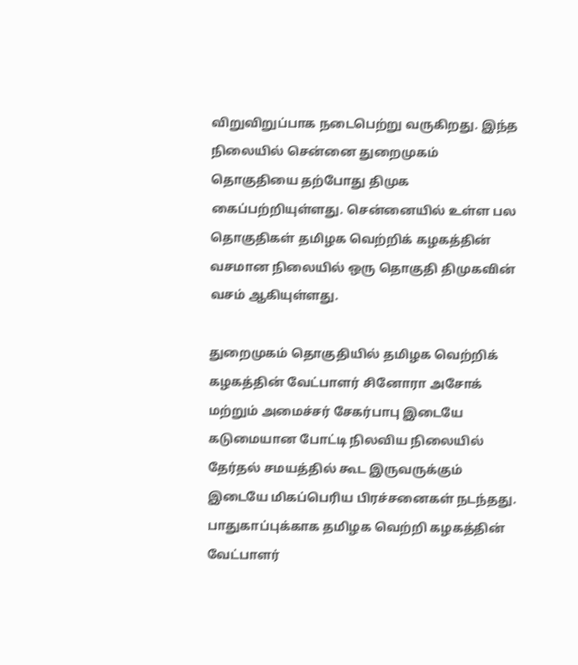விறுவிறுப்பாக நடைபெற்று வருகிறது. இந்த நிலையில் சென்னை துறைமுகம் தொகுதியை தற்போது திமுக கைப்பற்றியுள்ளது. சென்னையில் உள்ள பல தொகுதிகள் தமிழக வெற்றிக் கழகத்தின் வசமான நிலையில் ஒரு தொகுதி திமுகவின் வசம் ஆகியுள்ளது.

துறைமுகம் தொகுதியில் தமிழக வெற்றிக் கழகத்தின் வேட்பாளர் சினோரா அசோக் மற்றும் அமைச்சர் சேகர்பாபு இடையே கடுமையான போட்டி நிலவிய நிலையில் தேர்தல் சமயத்தில் கூட இருவருக்கும் இடையே மிகப்பெரிய பிரச்சனைகள் நடந்தது. பாதுகாப்புக்காக தமிழக வெற்றி கழகத்தின் வேட்பாளர்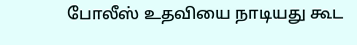போலீஸ் உதவியை நாடியது கூட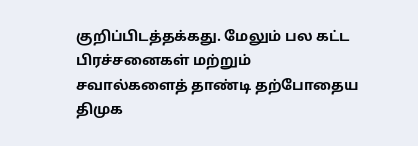குறிப்பிடத்தக்கது. மேலும் பல கட்ட பிரச்சனைகள் மற்றும் சவால்களைத் தாண்டி தற்போதைய திமுக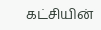கட்சியின்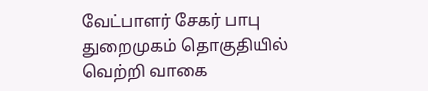வேட்பாளர் சேகர் பாபு துறைமுகம் தொகுதியில் வெற்றி வாகை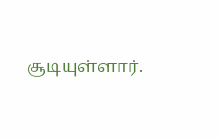சூடியுள்ளார்.